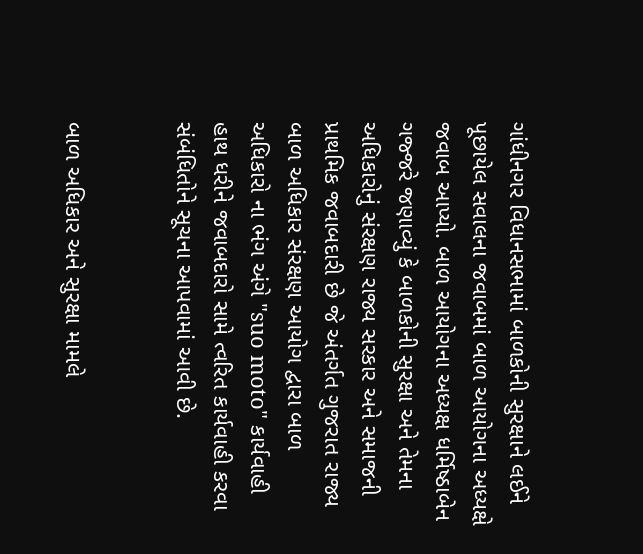ગાંધીનગર વિધાનસભામાં બાળકોની સુરક્ષાને લઈને પૂછાયેલ સવાલના જવાબમાં બાળ આયોગના અધ્યક્ષે જવાબ આપ્યો. બાળ આયોગના અધ્યક્ષ ધર્મિષ્ઠાબેન ગજ્જરે જણાવ્યું કે બાળકોની સુરક્ષા અને તેમના અધિકારોનું સંરક્ષણ રાજ્ય સરકાર અને સમાજની પ્રાથમિક જવાબદારી છે જે અંતર્ગત ગુજરાત રાજ્ય બાળ અધિકાર સંરક્ષણ આયોગ દ્વારા બાળ અધિકારો ના ભંગ અંગે "suo moto" કાર્યવાહી હાથ ધરીને જવાબદારો સામે ત્વરિત કાર્યવાહી કરવા સંબંધિતોને સૂચના આપવામાં આવી છે.


બાળ અધિકાર અને સુરક્ષા મામલે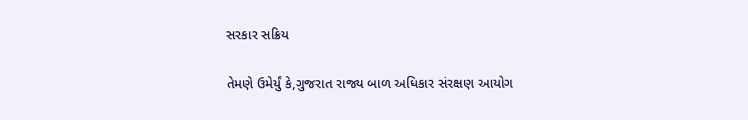સરકાર સક્રિય

તેમણે ઉમેર્યું કે,ગુજરાત રાજ્ય બાળ અધિકાર સંરક્ષણ આયોગ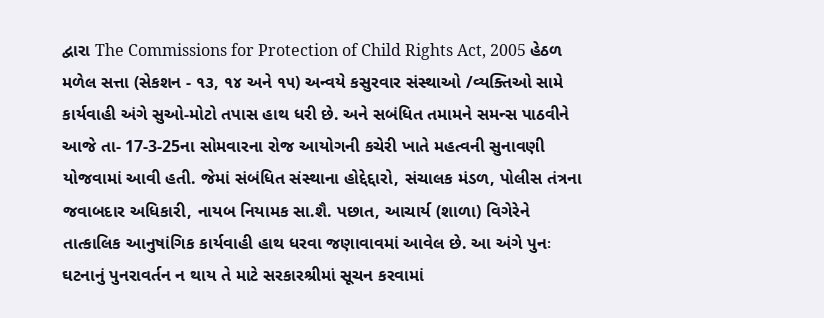દ્વારા The Commissions for Protection of Child Rights Act, 2005 હેઠળ મળેલ સત્તા (સેકશન - ૧૩, ૧૪ અને ૧૫) અન્વયે કસુરવાર સંસ્થાઓ /વ્યક્તિઓ સામે કાર્યવાહી અંગે સુઓ-મોટો તપાસ હાથ ધરી છે. અને સબંધિત તમામને સમન્સ પાઠવીને આજે તા- 17-3-25ના સોમવારના રોજ આયોગની કચેરી ખાતે મહત્વની સુનાવણી યોજવામાં આવી હતી. જેમાં સંબંધિત સંસ્થાના હોદ્દેદ્દારો, સંચાલક મંડળ, પોલીસ તંત્રના જવાબદાર અધિકારી, નાયબ નિયામક સા.શૈ. પછાત, આચાર્ય (શાળા) વિગેરેને તાત્કાલિક આનુષાંગિક કાર્યવાહી હાથ ધરવા જણાવાવમાં આવેલ છે. આ અંગે પુનઃ ઘટનાનું પુનરાવર્તન ન થાય તે માટે સરકારશ્રીમાં સૂચન કરવામાં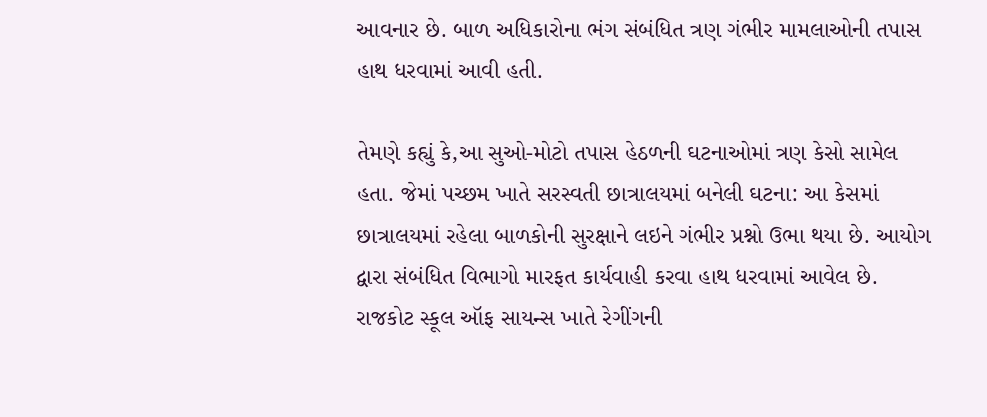આવનાર છે. બાળ અધિકારોના ભંગ સંબંધિત ત્રણ ગંભીર મામલાઓની તપાસ હાથ ધરવામાં આવી હતી.

તેમણે કહ્યું કે,આ સુઓ-મોટો તપાસ હેઠળની ઘટનાઓમાં ત્રણ કેસો સામેલ હતા. જેમાં પચ્છમ ખાતે સરસ્વતી છાત્રાલયમાં બનેલી ઘટના: આ કેસમાં છાત્રાલયમાં રહેલા બાળકોની સુરક્ષાને લઇને ગંભીર પ્રશ્નો ઉભા થયા છે. આયોગ દ્વારા સંબંધિત વિભાગો મારફત કાર્યવાહી કરવા હાથ ધરવામાં આવેલ છે. રાજકોટ સ્કૂલ ઑફ સાયન્સ ખાતે રેગીંગની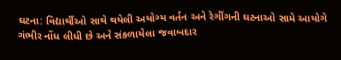ઘટના: વિદ્યાર્થીઓ સાથે થયેલી અયોગ્ય વર્તન અને રેગીંગની ઘટનાઓ સામે આયોગે ગંભીર નોંધ લીધી છે અને સંકળાયેલા જવાબદાર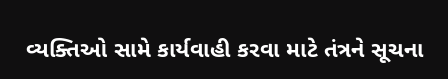વ્યક્તિઓ સામે કાર્યવાહી કરવા માટે તંત્રને સૂચના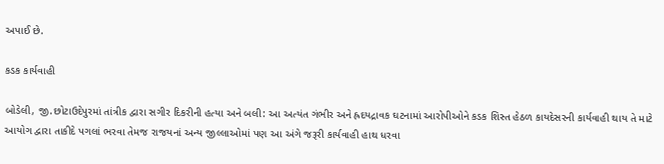અપાઈ છે.

કડક કાર્યવાહી

બોડેલી, જી.છોટાઉદેપુરમાં તાંત્રીક દ્વારા સગીર દિકરીની હત્યા અને બલી: આ અત્યંત ગંભીર અને હ્રદયદ્રાવક ઘટનામાં આરોપીઓને કડક શિસ્ત હેઠળ કાયદેસરની કાર્યવાહી થાય તે માટે આયોગ દ્વારા તાકીદે પગલાં ભરવા તેમજ રાજયનાં અન્ય જીલ્લાઓમાં પણ આ અંગે જરૂરી કાર્યવાહી હાથ ધરવા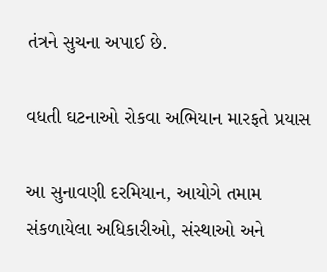તંત્રને સુચના અપાઈ છે.

વધતી ઘટનાઓ રોકવા અભિયાન મારફતે પ્રયાસ

આ સુનાવણી દરમિયાન, આયોગે તમામ સંકળાયેલા અધિકારીઓ, સંસ્થાઓ અને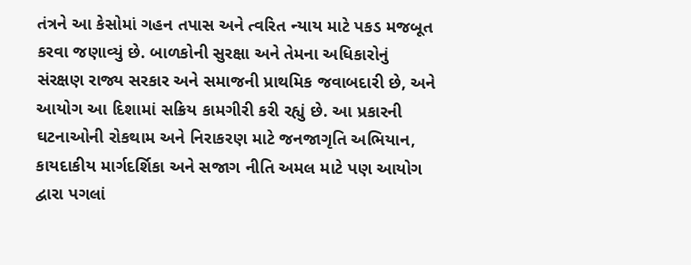તંત્રને આ કેસોમાં ગહન તપાસ અને ત્વરિત ન્યાય માટે પકડ મજબૂત કરવા જણાવ્યું છે. બાળકોની સુરક્ષા અને તેમના અધિકારોનું સંરક્ષણ રાજ્ય સરકાર અને સમાજની પ્રાથમિક જવાબદારી છે, અને આયોગ આ દિશામાં સક્રિય કામગીરી કરી રહ્યું છે. આ પ્રકારની ઘટનાઓની રોકથામ અને નિરાકરણ માટે જનજાગૃતિ અભિયાન, કાયદાકીય માર્ગદર્શિકા અને સજાગ નીતિ અમલ માટે પણ આયોગ દ્વારા પગલાં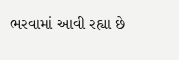ભરવામાં આવી રહ્યા છે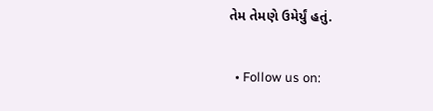તેમ તેમણે ઉમેર્યું હતું.

  • Follow us on: